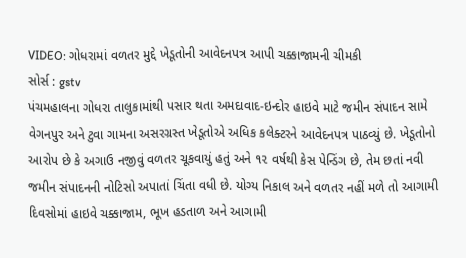VIDEO: ગોધરામાં વળતર મુદ્દે ખેડૂતોની આવેદનપત્ર આપી ચક્કાજામની ચીમકી
સોર્સ : gstv
પંચમહાલના ગોધરા તાલુકામાંથી પસાર થતા અમદાવાદ-ઇન્દોર હાઇવે માટે જમીન સંપાદન સામે વેગનપુર અને ટુવા ગામના અસરગ્રસ્ત ખેડૂતોએ અધિક કલેક્ટરને આવેદનપત્ર પાઠવ્યું છે. ખેડૂતોનો આરોપ છે કે અગાઉ નજીવું વળતર ચૂકવાયું હતું અને ૧૨ વર્ષથી કેસ પેન્ડિંગ છે, તેમ છતાં નવી જમીન સંપાદનની નોટિસો અપાતાં ચિંતા વધી છે. યોગ્ય નિકાલ અને વળતર નહીં મળે તો આગામી દિવસોમાં હાઇવે ચક્કાજામ, ભૂખ હડતાળ અને આગામી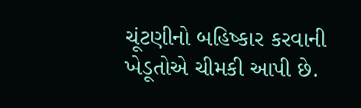ચૂંટણીનો બહિષ્કાર કરવાની ખેડૂતોએ ચીમકી આપી છે.